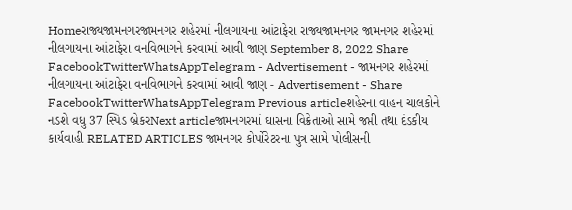Homeરાજ્યજામનગરજામનગર શહેરમાં નીલગાયના આંટાફેરા રાજ્યજામનગર જામનગર શહેરમાં નીલગાયના આંટાફેરા વનવિભાગને કરવામાં આવી જાણ September 8, 2022 Share FacebookTwitterWhatsAppTelegram - Advertisement - જામનગર શહેરમાં નીલગાયના આંટાફેરા વનવિભાગને કરવામાં આવી જાણ - Advertisement - Share FacebookTwitterWhatsAppTelegram Previous articleશહેરના વાહન ચાલકોને નડશે વધુ 37 સ્પિડ બ્રેકરNext articleજામનગરમાં ઘાસના વિક્રેતાઓ સામે જપ્તી તથા દંડકીય કાર્યવાહી RELATED ARTICLES જામનગર કોર્પોરેટરના પુત્ર સામે પોલીસની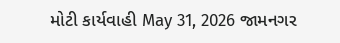મોટી કાર્યવાહી May 31, 2026 જામનગર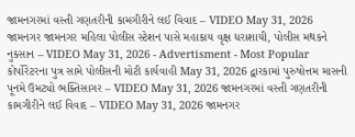જામનગરમાં વસ્તી ગણતરીની કામગીરીને લઈ વિવાદ – VIDEO May 31, 2026 જામનગર જામનગર મહિલા પોલીસ સ્ટેશન પાસે મહાકાય વૃક્ષ ધરાશાયી, પોલીસ મથકને નુકસાન – VIDEO May 31, 2026 - Advertisment - Most Popular કોર્પોરેટરના પુત્ર સામે પોલીસની મોટી કાર્યવાહી May 31, 2026 દ્વારકામાં પુરુષોત્તમ માસની પૂનમે ઉમટ્યો ભક્તિસાગર – VIDEO May 31, 2026 જામનગરમાં વસ્તી ગણતરીની કામગીરીને લઈ વિવાદ – VIDEO May 31, 2026 જામનગર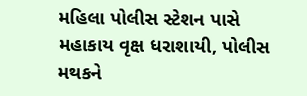મહિલા પોલીસ સ્ટેશન પાસે મહાકાય વૃક્ષ ધરાશાયી, પોલીસ મથકને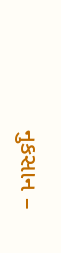નુકસાન –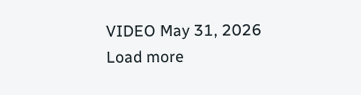VIDEO May 31, 2026 Load more